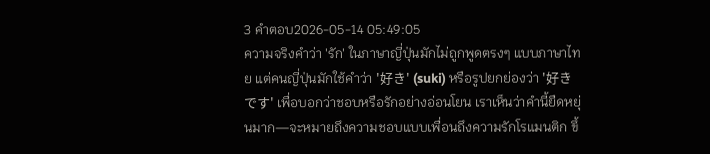3 คำตอบ2026-05-14 05:49:05
ความจริงคำว่า 'รัก' ในภาษาญี่ปุ่นมักไม่ถูกพูดตรงๆ แบบภาษาไทย แต่คนญี่ปุ่นมักใช้คำว่า '好き' (suki) หรือรูปยกย่องว่า '好きです' เพื่อบอกว่าชอบหรือรักอย่างอ่อนโยน เราเห็นว่าคำนี้ยืดหยุ่นมาก—จะหมายถึงความชอบแบบเพื่อนถึงความรักโรแมนติก ขึ้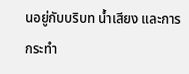นอยู่กับบริบท น้ำเสียง และการกระทำ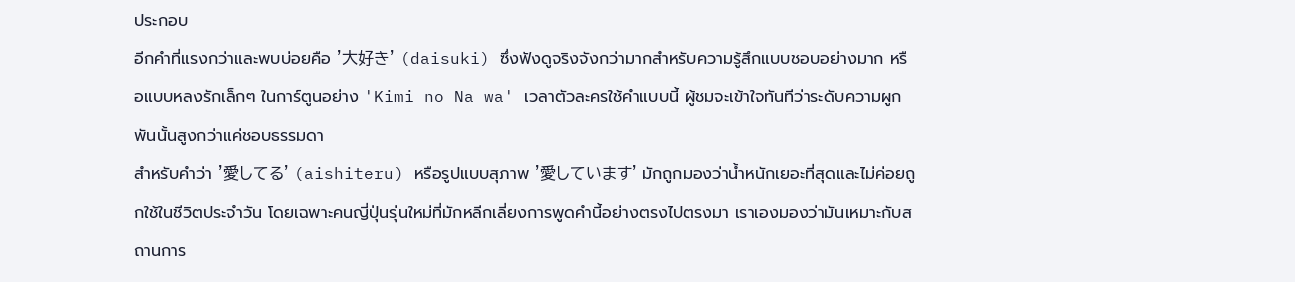ประกอบ
อีกคำที่แรงกว่าและพบบ่อยคือ '大好き' (daisuki) ซึ่งฟังดูจริงจังกว่ามากสำหรับความรู้สึกแบบชอบอย่างมาก หรือแบบหลงรักเล็กๆ ในการ์ตูนอย่าง 'Kimi no Na wa' เวลาตัวละครใช้คำแบบนี้ ผู้ชมจะเข้าใจทันทีว่าระดับความผูกพันนั้นสูงกว่าแค่ชอบธรรมดา
สำหรับคำว่า '愛してる' (aishiteru) หรือรูปแบบสุภาพ '愛しています' มักถูกมองว่าน้ำหนักเยอะที่สุดและไม่ค่อยถูกใช้ในชีวิตประจำวัน โดยเฉพาะคนญี่ปุ่นรุ่นใหม่ที่มักหลีกเลี่ยงการพูดคำนี้อย่างตรงไปตรงมา เราเองมองว่ามันเหมาะกับสถานการ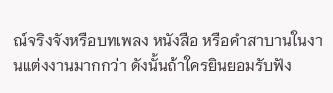ณ์จริงจังหรือบทเพลง หนังสือ หรือคำสาบานในงานแต่งงานมากกว่า ดังนั้นถ้าใครยินยอมรับฟัง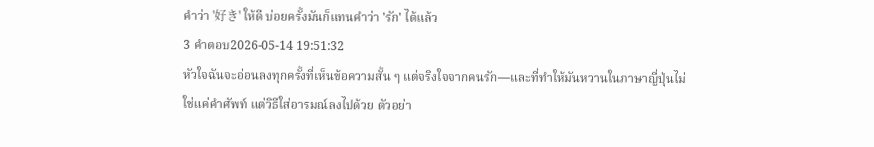คำว่า '好き' ให้ดี บ่อยครั้งมันก็แทนคำว่า 'รัก' ได้แล้ว
3 คำตอบ2026-05-14 19:51:32
หัวใจฉันจะอ่อนลงทุกครั้งที่เห็นข้อความสั้น ๆ แต่จริงใจจากคนรัก—และที่ทำให้มันหวานในภาษาญี่ปุ่นไม่ใช่แค่คำศัพท์ แต่วิธีใส่อารมณ์ลงไปด้วย ตัวอย่า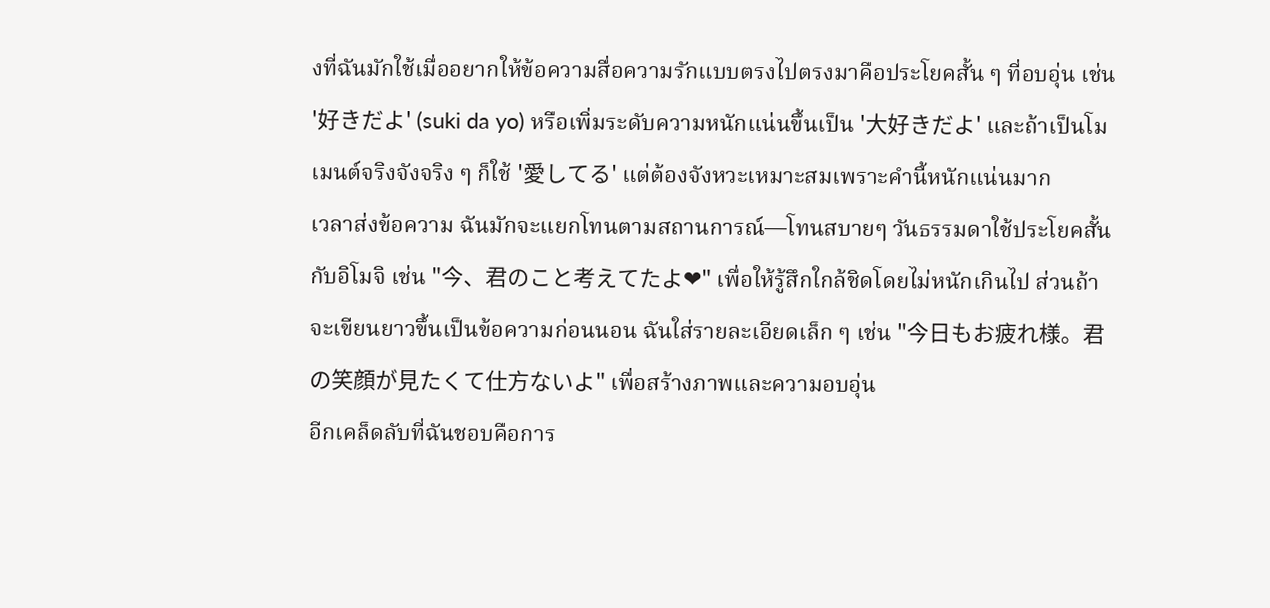งที่ฉันมักใช้เมื่ออยากให้ข้อความสื่อความรักแบบตรงไปตรงมาคือประโยคสั้น ๆ ที่อบอุ่น เช่น '好きだよ' (suki da yo) หรือเพิ่มระดับความหนักแน่นขึ้นเป็น '大好きだよ' และถ้าเป็นโมเมนต์จริงจังจริง ๆ ก็ใช้ '愛してる' แต่ต้องจังหวะเหมาะสมเพราะคำนี้หนักแน่นมาก
เวลาส่งข้อความ ฉันมักจะแยกโทนตามสถานการณ์—โทนสบายๆ วันธรรมดาใช้ประโยคสั้นกับอิโมจิ เช่น "今、君のこと考えてたよ❤" เพื่อให้รู้สึกใกล้ชิดโดยไม่หนักเกินไป ส่วนถ้าจะเขียนยาวขึ้นเป็นข้อความก่อนนอน ฉันใส่รายละเอียดเล็ก ๆ เช่น "今日もお疲れ様。君の笑顔が見たくて仕方ないよ" เพื่อสร้างภาพและความอบอุ่น
อีกเคล็ดลับที่ฉันชอบคือการ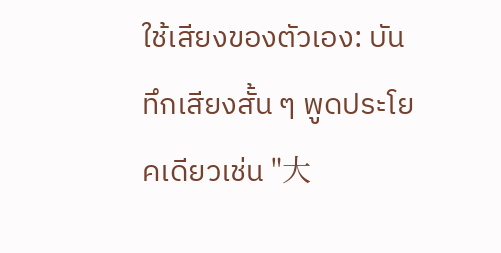ใช้เสียงของตัวเอง: บันทึกเสียงสั้น ๆ พูดประโยคเดียวเช่น "大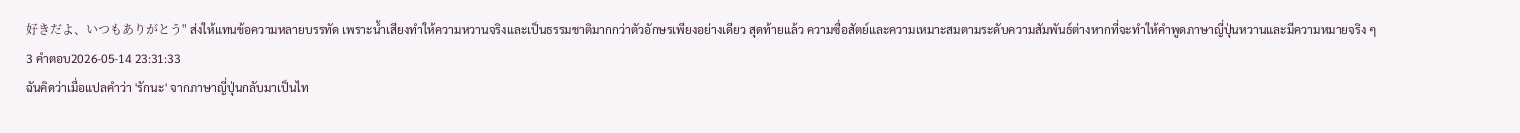好きだよ、いつもありがとう" ส่งให้แทนข้อความหลายบรรทัด เพราะน้ำเสียงทำให้ความหวานจริงและเป็นธรรมชาติมากกว่าตัวอักษรเพียงอย่างเดียว สุดท้ายแล้ว ความซื่อสัตย์และความเหมาะสมตามระดับความสัมพันธ์ต่างหากที่จะทำให้คำพูดภาษาญี่ปุ่นหวานและมีความหมายจริง ๆ
3 คำตอบ2026-05-14 23:31:33
ฉันคิดว่าเมื่อแปลคำว่า 'รักนะ' จากภาษาญี่ปุ่นกลับมาเป็นไท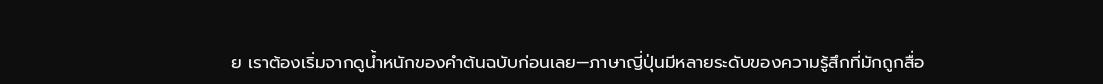ย เราต้องเริ่มจากดูน้ำหนักของคำต้นฉบับก่อนเลย—ภาษาญี่ปุ่นมีหลายระดับของความรู้สึกที่มักถูกสื่อ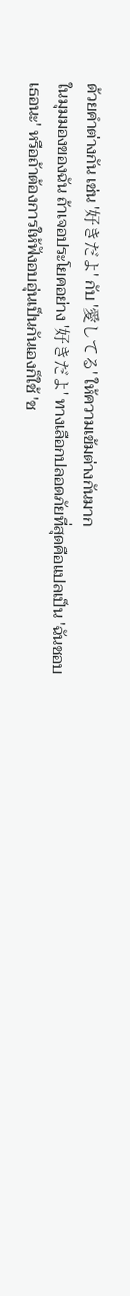ด้วยคำต่างกัน เช่น '好きだよ' กับ '愛してる' ให้ความเข้มต่างกันมาก
ในมุมมองของฉัน ถ้าเจอประโยคอย่าง '好きだよ' ทางเลือกปลอดภัยที่สุดคือแปลเป็น 'ฉันชอบเธอนะ' หรือถ้าต้องการให้ฟังอบอุ่นเป็นกันเองก็ใช้ 'ช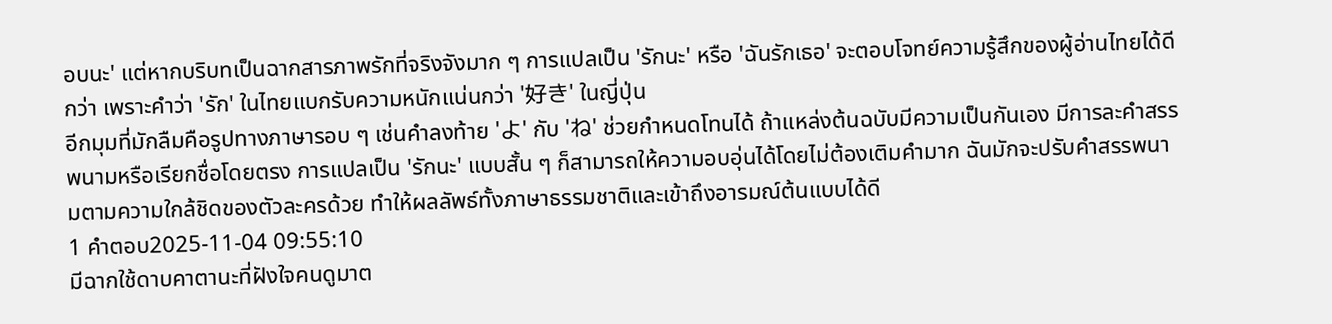อบนะ' แต่หากบริบทเป็นฉากสารภาพรักที่จริงจังมาก ๆ การแปลเป็น 'รักนะ' หรือ 'ฉันรักเธอ' จะตอบโจทย์ความรู้สึกของผู้อ่านไทยได้ดีกว่า เพราะคำว่า 'รัก' ในไทยแบกรับความหนักแน่นกว่า '好き' ในญี่ปุ่น
อีกมุมที่มักลืมคือรูปทางภาษารอบ ๆ เช่นคำลงท้าย 'よ' กับ 'ね' ช่วยกำหนดโทนได้ ถ้าแหล่งต้นฉบับมีความเป็นกันเอง มีการละคำสรรพนามหรือเรียกชื่อโดยตรง การแปลเป็น 'รักนะ' แบบสั้น ๆ ก็สามารถให้ความอบอุ่นได้โดยไม่ต้องเติมคำมาก ฉันมักจะปรับคำสรรพนามตามความใกล้ชิดของตัวละครด้วย ทำให้ผลลัพธ์ทั้งภาษาธรรมชาติและเข้าถึงอารมณ์ต้นแบบได้ดี
1 คำตอบ2025-11-04 09:55:10
มีฉากใช้ดาบคาตานะที่ฝังใจคนดูมาต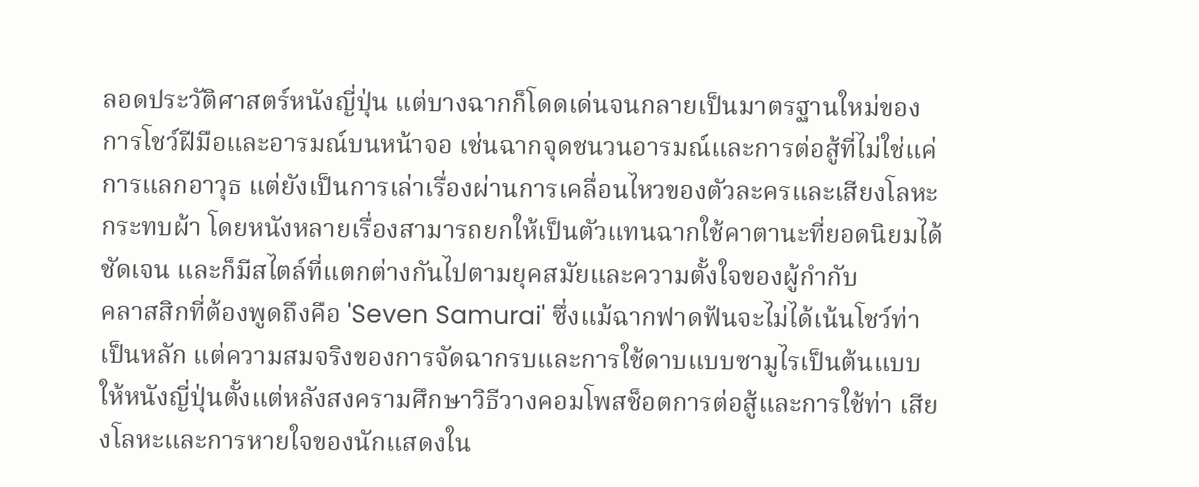ลอดประวัติศาสตร์หนังญี่ปุ่น แต่บางฉากก็โดดเด่นจนกลายเป็นมาตรฐานใหม่ของการโชว์ฝีมือและอารมณ์บนหน้าจอ เช่นฉากจุดชนวนอารมณ์และการต่อสู้ที่ไม่ใช่แค่การแลกอาวุธ แต่ยังเป็นการเล่าเรื่องผ่านการเคลื่อนไหวของตัวละครและเสียงโลหะกระทบผ้า โดยหนังหลายเรื่องสามารถยกให้เป็นตัวแทนฉากใช้คาตานะที่ยอดนิยมได้ชัดเจน และก็มีสไตล์ที่แตกต่างกันไปตามยุคสมัยและความตั้งใจของผู้กำกับ
คลาสสิกที่ต้องพูดถึงคือ 'Seven Samurai' ซึ่งแม้ฉากฟาดฟันจะไม่ได้เน้นโชว์ท่าเป็นหลัก แต่ความสมจริงของการจัดฉากรบและการใช้ดาบแบบซามูไรเป็นต้นแบบให้หนังญี่ปุ่นตั้งแต่หลังสงครามศึกษาวิธีวางคอมโพสช็อตการต่อสู้และการใช้ท่า เสียงโลหะและการหายใจของนักแสดงใน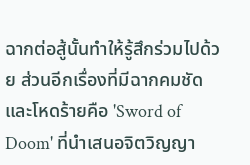ฉากต่อสู้นั้นทำให้รู้สึกร่วมไปด้วย ส่วนอีกเรื่องที่มีฉากคมชัดและโหดร้ายคือ 'Sword of Doom' ที่นำเสนอจิตวิญญา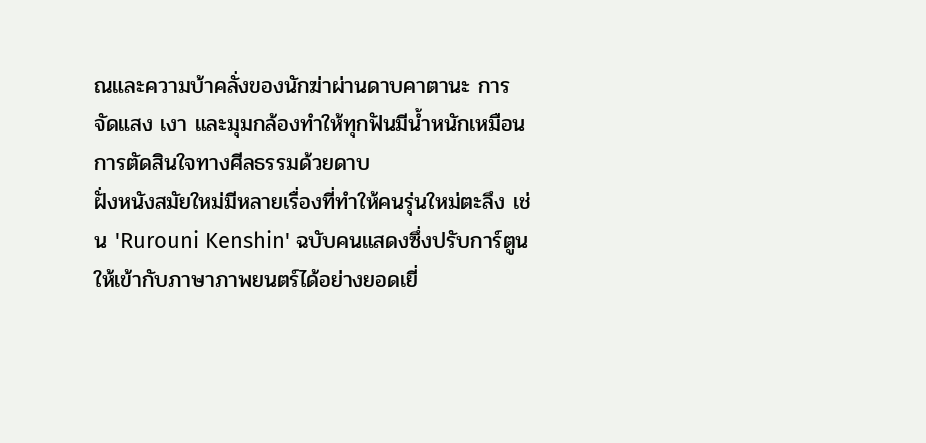ณและความบ้าคลั่งของนักฆ่าผ่านดาบคาตานะ การจัดแสง เงา และมุมกล้องทำให้ทุกฟันมีน้ำหนักเหมือนการตัดสินใจทางศีลธรรมด้วยดาบ
ฝั่งหนังสมัยใหม่มีหลายเรื่องที่ทำให้คนรุ่นใหม่ตะลึง เช่น 'Rurouni Kenshin' ฉบับคนแสดงซึ่งปรับการ์ตูนให้เข้ากับภาษาภาพยนตร์ได้อย่างยอดเยี่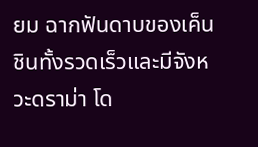ยม ฉากฟันดาบของเค็นชินทั้งรวดเร็วและมีจังหวะดราม่า โด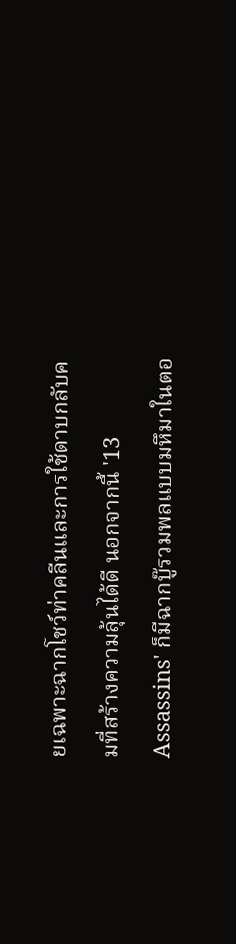ยเฉพาะฉากโชว์ท่าคลีนและการใช้ดาบกลับคมที่สร้างความลุ้นได้ดี นอกจากนี้ '13 Assassins' ก็มีฉากบู๊รวมพลแบบมหึมาในตอ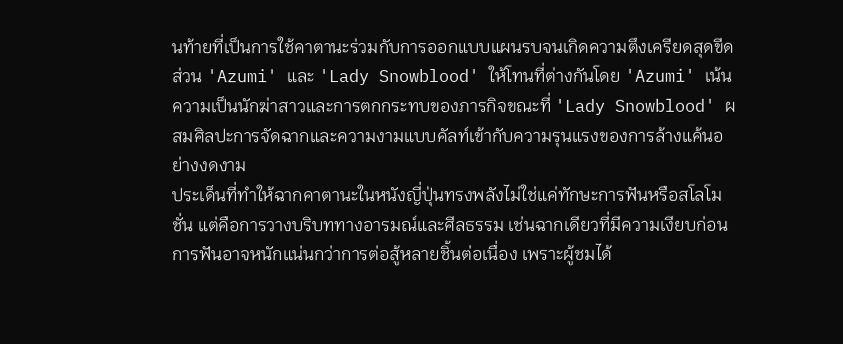นท้ายที่เป็นการใช้คาตานะร่วมกับการออกแบบแผนรบจนเกิดความตึงเครียดสุดขีด ส่วน 'Azumi' และ 'Lady Snowblood' ให้โทนที่ต่างกันโดย 'Azumi' เน้นความเป็นนักฆ่าสาวและการตกกระทบของภารกิจขณะที่ 'Lady Snowblood' ผสมศิลปะการจัดฉากและความงามแบบคัลท์เข้ากับความรุนแรงของการล้างแค้นอย่างงดงาม
ประเด็นที่ทำให้ฉากคาตานะในหนังญี่ปุ่นทรงพลังไม่ใช่แค่ทักษะการฟันหรือสโลโมชั่น แต่คือการวางบริบททางอารมณ์และศีลธรรม เช่นฉากเดียวที่มีความเงียบก่อนการฟันอาจหนักแน่นกว่าการต่อสู้หลายชิ้นต่อเนื่อง เพราะผู้ชมได้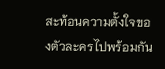สะท้อนความตั้งใจของตัวละครไปพร้อมกัน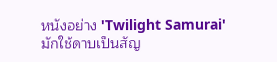หนังอย่าง 'Twilight Samurai' มักใช้ดาบเป็นสัญ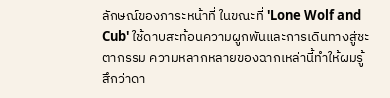ลักษณ์ของภาระหน้าที่ ในขณะที่ 'Lone Wolf and Cub' ใช้ดาบสะท้อนความผูกพันและการเดินทางสู่ชะตากรรม ความหลากหลายของฉากเหล่านี้ทำให้ผมรู้สึกว่าดา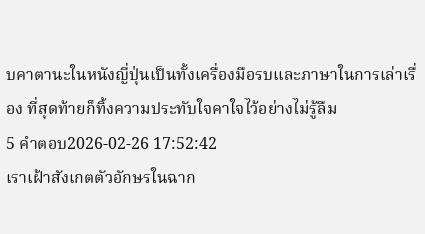บคาตานะในหนังญี่ปุ่นเป็นทั้งเครื่องมือรบและภาษาในการเล่าเรื่อง ที่สุดท้ายก็ทิ้งความประทับใจคาใจไว้อย่างไม่รู้ลืม
5 คำตอบ2026-02-26 17:52:42
เราเฝ้าสังเกตตัวอักษรในฉาก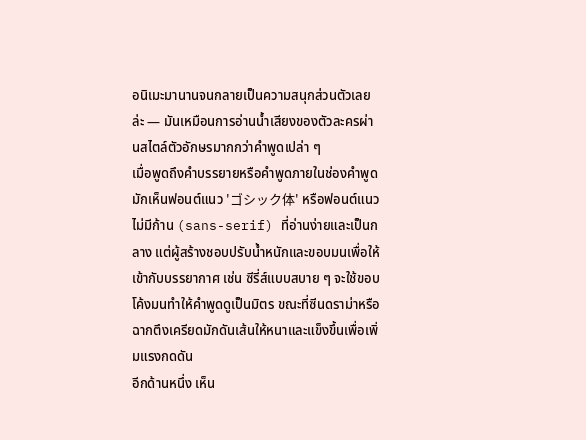อนิเมะมานานจนกลายเป็นความสนุกส่วนตัวเลยล่ะ — มันเหมือนการอ่านน้ำเสียงของตัวละครผ่านสไตล์ตัวอักษรมากกว่าคำพูดเปล่า ๆ
เมื่อพูดถึงคำบรรยายหรือคำพูดภายในช่องคำพูด มักเห็นฟอนต์แนว 'ゴシック体' หรือฟอนต์แนวไม่มีก้าน (sans-serif) ที่อ่านง่ายและเป็นกลาง แต่ผู้สร้างชอบปรับน้ำหนักและขอบมนเพื่อให้เข้ากับบรรยากาศ เช่น ซีรี่ส์แบบสบาย ๆ จะใช้ขอบโค้งมนทำให้คำพูดดูเป็นมิตร ขณะที่ซีนดราม่าหรือฉากตึงเครียดมักดันเส้นให้หนาและแข็งขึ้นเพื่อเพิ่มแรงกดดัน
อีกด้านหนึ่ง เห็น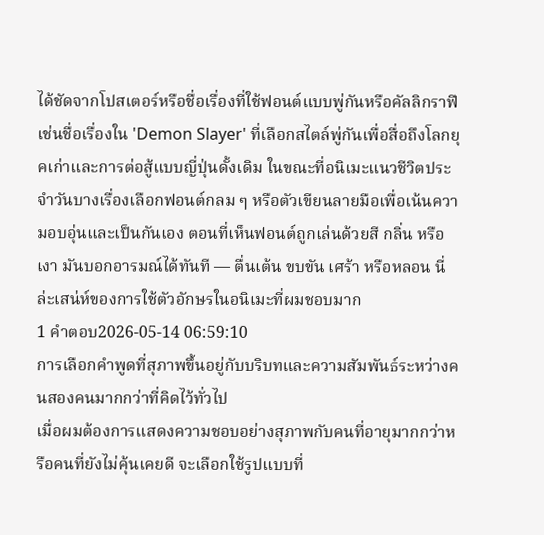ได้ชัดจากโปสเตอร์หรือชื่อเรื่องที่ใช้ฟอนต์แบบพู่กันหรือคัลลิกราฟี เช่นชื่อเรื่องใน 'Demon Slayer' ที่เลือกสไตล์พู่กันเพื่อสื่อถึงโลกยุคเก่าและการต่อสู้แบบญี่ปุ่นดั้งเดิม ในขณะที่อนิเมะแนวชีวิตประจำวันบางเรื่องเลือกฟอนต์กลม ๆ หรือตัวเขียนลายมือเพื่อเน้นความอบอุ่นและเป็นกันเอง ตอนที่เห็นฟอนต์ถูกเล่นด้วยสี กลิ่น หรือเงา มันบอกอารมณ์ได้ทันที — ตื่นเต้น ขบขัน เศร้า หรือหลอน นี่ล่ะเสน่ห์ของการใช้ตัวอักษรในอนิเมะที่ผมชอบมาก
1 คำตอบ2026-05-14 06:59:10
การเลือกคำพูดที่สุภาพขึ้นอยู่กับบริบทและความสัมพันธ์ระหว่างคนสองคนมากกว่าที่คิดไว้ทั่วไป
เมื่อผมต้องการแสดงความชอบอย่างสุภาพกับคนที่อายุมากกว่าหรือคนที่ยังไม่คุ้นเคยดี จะเลือกใช้รูปแบบที่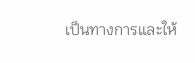เป็นทางการและให้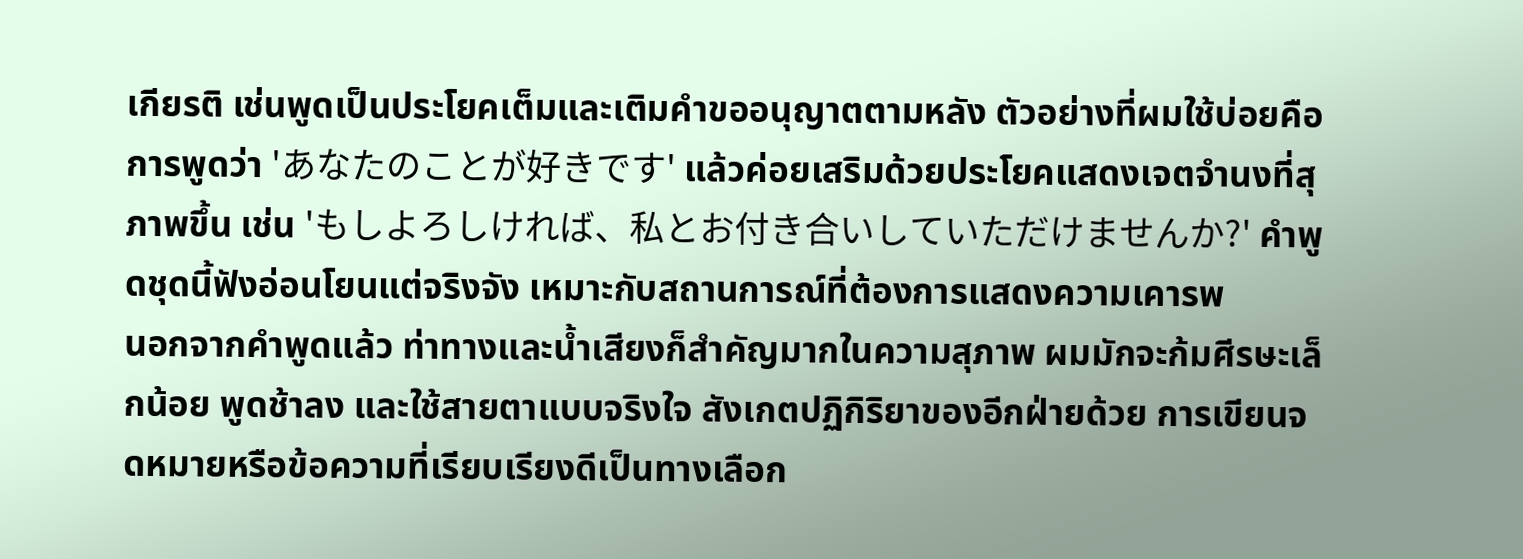เกียรติ เช่นพูดเป็นประโยคเต็มและเติมคำขออนุญาตตามหลัง ตัวอย่างที่ผมใช้บ่อยคือการพูดว่า 'あなたのことが好きです' แล้วค่อยเสริมด้วยประโยคแสดงเจตจำนงที่สุภาพขึ้น เช่น 'もしよろしければ、私とお付き合いしていただけませんか?' คำพูดชุดนี้ฟังอ่อนโยนแต่จริงจัง เหมาะกับสถานการณ์ที่ต้องการแสดงความเคารพ
นอกจากคำพูดแล้ว ท่าทางและน้ำเสียงก็สำคัญมากในความสุภาพ ผมมักจะก้มศีรษะเล็กน้อย พูดช้าลง และใช้สายตาแบบจริงใจ สังเกตปฏิกิริยาของอีกฝ่ายด้วย การเขียนจดหมายหรือข้อความที่เรียบเรียงดีเป็นทางเลือก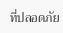ที่ปลอดภัย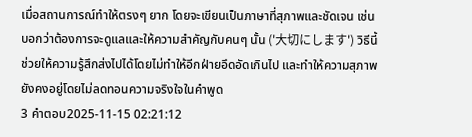เมื่อสถานการณ์ทำให้ตรงๆ ยาก โดยจะเขียนเป็นภาษาที่สุภาพและชัดเจน เช่นบอกว่าต้องการจะดูแลและให้ความสำคัญกับคนๆ นั้น ('大切にします') วิธีนี้ช่วยให้ความรู้สึกส่งไปได้โดยไม่ทำให้อีกฝ่ายอึดอัดเกินไป และทำให้ความสุภาพยังคงอยู่โดยไม่ลดทอนความจริงใจในคำพูด
3 คำตอบ2025-11-15 02:21:12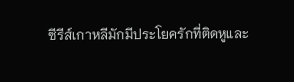ซีรีส์เกาหลีมักมีประโยครักที่ติดหูและ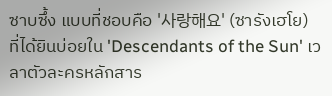ซาบซึ้ง แบบที่ชอบคือ '사랑해요' (ซารังเฮโย) ที่ได้ยินบ่อยใน 'Descendants of the Sun' เวลาตัวละครหลักสาร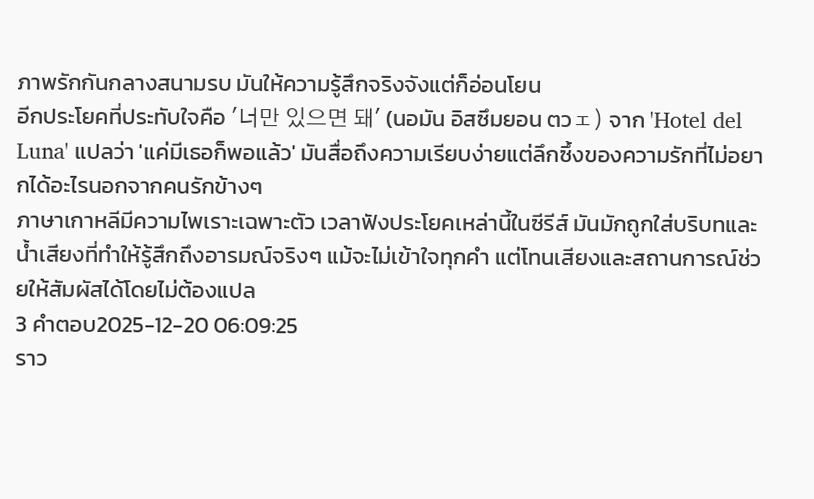ภาพรักกันกลางสนามรบ มันให้ความรู้สึกจริงจังแต่ก็อ่อนโยน
อีกประโยคที่ประทับใจคือ '너만 있으면 돼' (นอมัน อิสซึมยอน ตวェ) จาก 'Hotel del Luna' แปลว่า 'แค่มีเธอก็พอแล้ว' มันสื่อถึงความเรียบง่ายแต่ลึกซึ้งของความรักที่ไม่อยากได้อะไรนอกจากคนรักข้างๆ
ภาษาเกาหลีมีความไพเราะเฉพาะตัว เวลาฟังประโยคเหล่านี้ในซีรีส์ มันมักถูกใส่บริบทและน้ำเสียงที่ทำให้รู้สึกถึงอารมณ์จริงๆ แม้จะไม่เข้าใจทุกคำ แต่โทนเสียงและสถานการณ์ช่วยให้สัมผัสได้โดยไม่ต้องแปล
3 คำตอบ2025-12-20 06:09:25
ราว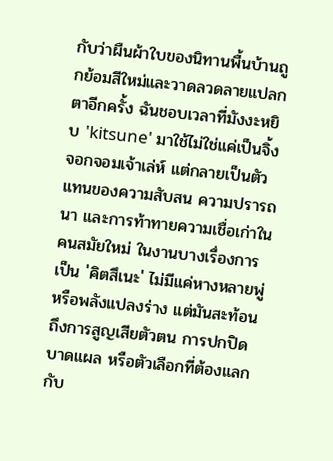กับว่าผืนผ้าใบของนิทานพื้นบ้านถูกย้อมสีใหม่และวาดลวดลายแปลกตาอีกครั้ง ฉันชอบเวลาที่มังงะหยิบ 'kitsune' มาใช้ไม่ใช่แค่เป็นจิ้งจอกจอมเจ้าเล่ห์ แต่กลายเป็นตัวแทนของความสับสน ความปรารถนา และการท้าทายความเชื่อเก่าในคนสมัยใหม่ ในงานบางเรื่องการเป็น 'คิตสึเนะ' ไม่มีแค่หางหลายพู่หรือพลังแปลงร่าง แต่มันสะท้อนถึงการสูญเสียตัวตน การปกปิดบาดแผล หรือตัวเลือกที่ต้องแลกกับ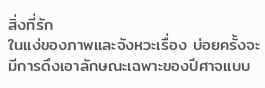สิ่งที่รัก
ในแง่ของภาพและจังหวะเรื่อง บ่อยครั้งจะมีการดึงเอาลักษณะเฉพาะของปีศาจแบบ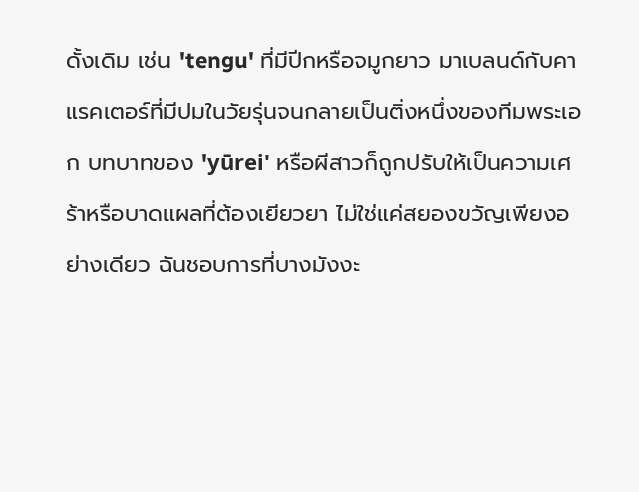ดั้งเดิม เช่น 'tengu' ที่มีปีกหรือจมูกยาว มาเบลนด์กับคาแรคเตอร์ที่มีปมในวัยรุ่นจนกลายเป็นติ่งหนึ่งของทีมพระเอก บทบาทของ 'yūrei' หรือผีสาวก็ถูกปรับให้เป็นความเศร้าหรือบาดแผลที่ต้องเยียวยา ไม่ใช่แค่สยองขวัญเพียงอย่างเดียว ฉันชอบการที่บางมังงะ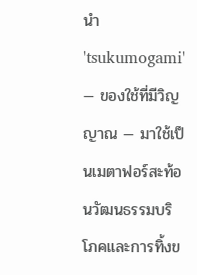นำ 'tsukumogami' — ของใช้ที่มีวิญญาณ — มาใช้เป็นเมตาฟอร์สะท้อนวัฒนธรรมบริโภคและการทิ้งข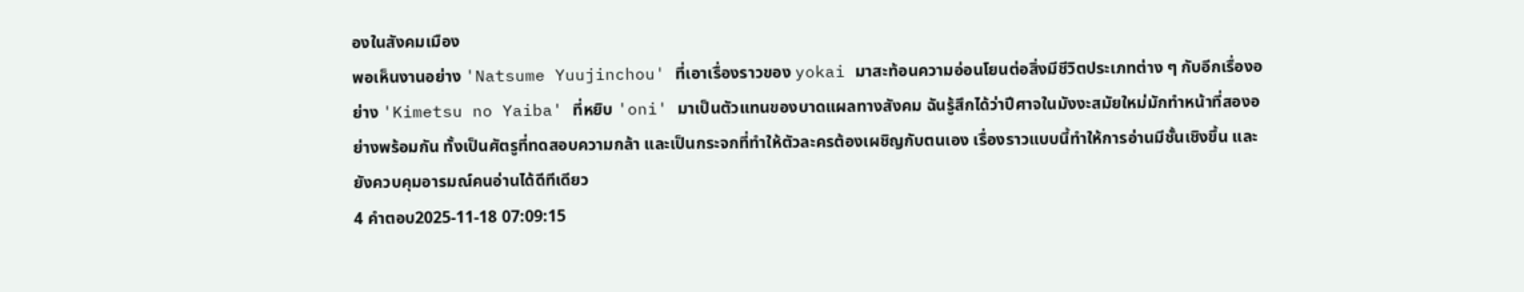องในสังคมเมือง
พอเห็นงานอย่าง 'Natsume Yuujinchou' ที่เอาเรื่องราวของ yokai มาสะท้อนความอ่อนโยนต่อสิ่งมีชีวิตประเภทต่าง ๆ กับอีกเรื่องอย่าง 'Kimetsu no Yaiba' ที่หยิบ 'oni' มาเป็นตัวแทนของบาดแผลทางสังคม ฉันรู้สึกได้ว่าปีศาจในมังงะสมัยใหม่มักทำหน้าที่สองอย่างพร้อมกัน ทั้งเป็นศัตรูที่ทดสอบความกล้า และเป็นกระจกที่ทำให้ตัวละครต้องเผชิญกับตนเอง เรื่องราวแบบนี้ทำให้การอ่านมีชั้นเชิงขึ้น และยังควบคุมอารมณ์คนอ่านได้ดีทีเดียว
4 คำตอบ2025-11-18 07:09:15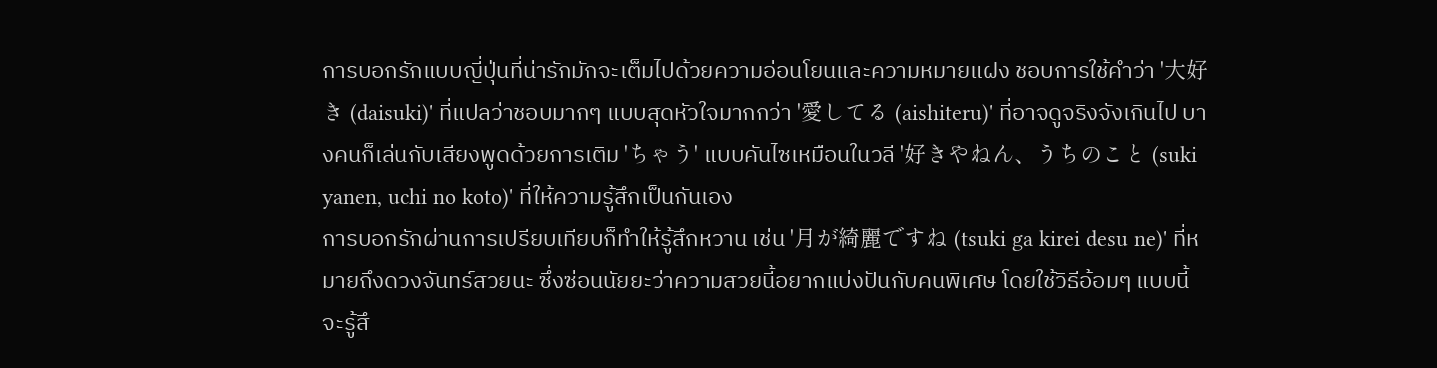การบอกรักแบบญี่ปุ่นที่น่ารักมักจะเต็มไปด้วยความอ่อนโยนและความหมายแฝง ชอบการใช้คำว่า '大好き (daisuki)' ที่แปลว่าชอบมากๆ แบบสุดหัวใจมากกว่า '愛してる (aishiteru)' ที่อาจดูจริงจังเกินไป บางคนก็เล่นกับเสียงพูดด้วยการเติม 'ちゃう' แบบคันไซเหมือนในวลี '好きやねん、うちのこと (suki yanen, uchi no koto)' ที่ให้ความรู้สึกเป็นกันเอง
การบอกรักผ่านการเปรียบเทียบก็ทำให้รู้สึกหวาน เช่น '月が綺麗ですね (tsuki ga kirei desu ne)' ที่หมายถึงดวงจันทร์สวยนะ ซึ่งซ่อนนัยยะว่าความสวยนี้อยากแบ่งปันกับคนพิเศษ โดยใช้วิธีอ้อมๆ แบบนี้จะรู้สึ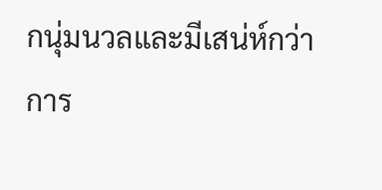กนุ่มนวลและมีเสน่ห์กว่าการ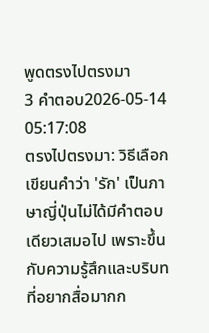พูดตรงไปตรงมา
3 คำตอบ2026-05-14 05:17:08
ตรงไปตรงมา: วิธีเลือกเขียนคำว่า 'รัก' เป็นภาษาญี่ปุ่นไม่ได้มีคำตอบเดียวเสมอไป เพราะขึ้นกับความรู้สึกและบริบทที่อยากสื่อมากก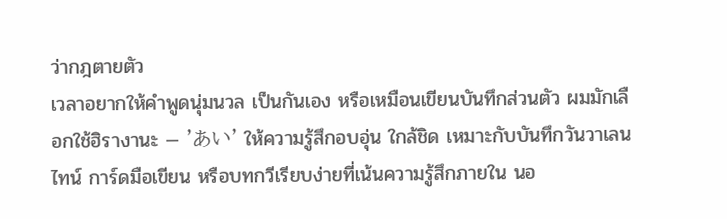ว่ากฎตายตัว
เวลาอยากให้คำพูดนุ่มนวล เป็นกันเอง หรือเหมือนเขียนบันทึกส่วนตัว ผมมักเลือกใช้ฮิรางานะ — 'あい' ให้ความรู้สึกอบอุ่น ใกล้ชิด เหมาะกับบันทึกวันวาเลนไทน์ การ์ดมือเขียน หรือบทกวีเรียบง่ายที่เน้นความรู้สึกภายใน นอ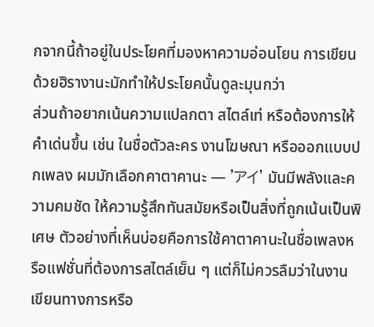กจากนี้ถ้าอยู่ในประโยคที่มองหาความอ่อนโยน การเขียนด้วยฮิรางานะมักทำให้ประโยคนั้นดูละมุนกว่า
ส่วนถ้าอยากเน้นความแปลกตา สไตล์เท่ หรือต้องการให้คำเด่นขึ้น เช่น ในชื่อตัวละคร งานโฆษณา หรือออกแบบปกเพลง ผมมักเลือกคาตาคานะ — 'アイ' มันมีพลังและความคมชัด ให้ความรู้สึกทันสมัยหรือเป็นสิ่งที่ถูกเน้นเป็นพิเศษ ตัวอย่างที่เห็นบ่อยคือการใช้คาตาคานะในชื่อเพลงหรือแฟชั่นที่ต้องการสไตล์เย็น ๆ แต่ก็ไม่ควรลืมว่าในงานเขียนทางการหรือ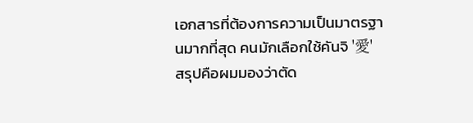เอกสารที่ต้องการความเป็นมาตรฐานมากที่สุด คนมักเลือกใช้คันจิ '愛'
สรุปคือผมมองว่าตัด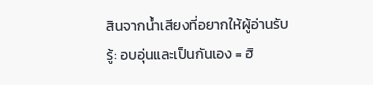สินจากน้ำเสียงที่อยากให้ผู้อ่านรับรู้: อบอุ่นและเป็นกันเอง = ฮิ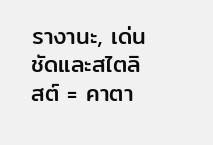รางานะ, เด่นชัดและสไตลิสต์ = คาตา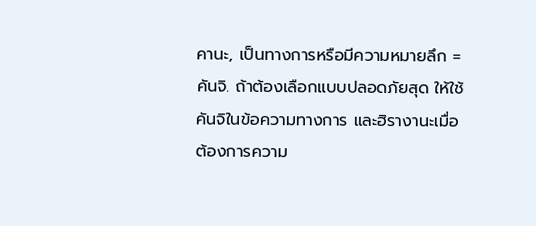คานะ, เป็นทางการหรือมีความหมายลึก = คันจิ. ถ้าต้องเลือกแบบปลอดภัยสุด ให้ใช้คันจิในข้อความทางการ และฮิรางานะเมื่อต้องการความ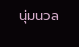นุ่มนวล